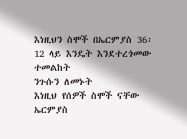እነዚህን ስሞች በኤርምያስ 36፡12 ላይ እንዴት እንደተረጎመው ተመልከት
ንጉሱን ለመኑት
እነዚህ የሰዎች ስሞች ናቸው
ኤርምያስ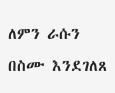ለምን ራሱን በስሙ እንደገለጸ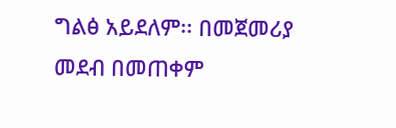ግልፅ አይደለም፡፡ በመጀመሪያ መደብ በመጠቀም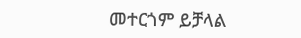መተርጎም ይቻላል